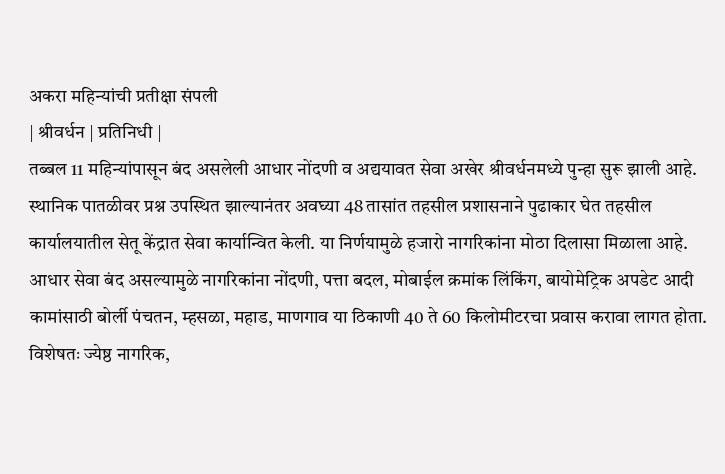अकरा महिन्यांची प्रतीक्षा संपली
| श्रीवर्धन | प्रतिनिधी |
तब्बल 11 महिन्यांपासून बंद असलेली आधार नोंदणी व अद्ययावत सेवा अखेर श्रीवर्धनमध्ये पुन्हा सुरू झाली आहे. स्थानिक पातळीवर प्रश्न उपस्थित झाल्यानंतर अवघ्या 48 तासांत तहसील प्रशासनाने पुढाकार घेत तहसील कार्यालयातील सेतू केंद्रात सेवा कार्यान्वित केली. या निर्णयामुळे हजारो नागरिकांना मोठा दिलासा मिळाला आहे.
आधार सेवा बंद असल्यामुळे नागरिकांना नोंदणी, पत्ता बदल, मोबाईल क्रमांक लिंकिंग, बायोमेट्रिक अपडेट आदी कामांसाठी बोर्ली पंचतन, म्हसळा, महाड, माणगाव या ठिकाणी 40 ते 60 किलोमीटरचा प्रवास करावा लागत होता. विशेषतः ज्येष्ठ नागरिक,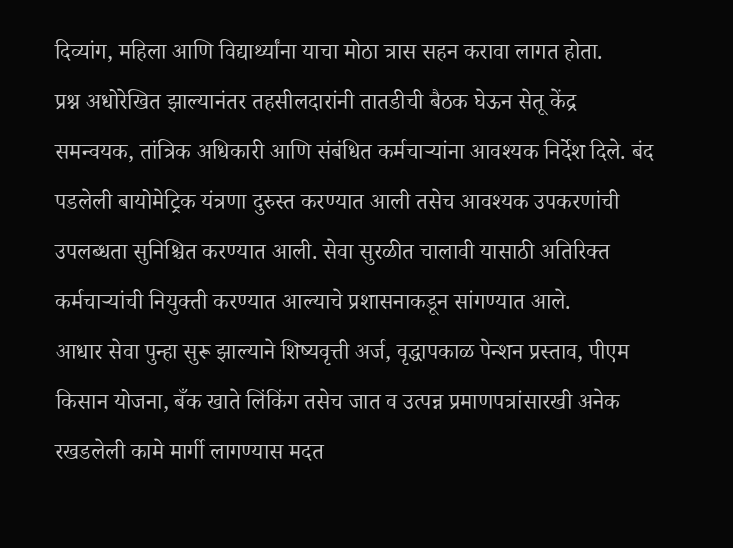दिव्यांग, महिला आणि विद्यार्थ्यांना याचा मोठा त्रास सहन करावा लागत होता.
प्रश्न अधोरेखित झाल्यानंतर तहसीलदारांनी तातडीची बैठक घेऊन सेतू केंद्र समन्वयक, तांत्रिक अधिकारी आणि संबंधित कर्मचाऱ्यांना आवश्यक निर्देश दिले. बंद पडलेली बायोमेट्रिक यंत्रणा दुरुस्त करण्यात आली तसेच आवश्यक उपकरणांची उपलब्धता सुनिश्चित करण्यात आली. सेवा सुरळीत चालावी यासाठी अतिरिक्त कर्मचाऱ्यांची नियुक्ती करण्यात आल्याचे प्रशासनाकडून सांगण्यात आले.
आधार सेवा पुन्हा सुरू झाल्याने शिष्यवृत्ती अर्ज, वृद्धापकाळ पेन्शन प्रस्ताव, पीएम किसान योजना, बँक खाते लिंकिंग तसेच जात व उत्पन्न प्रमाणपत्रांसारखी अनेक रखडलेली कामे मार्गी लागण्यास मदत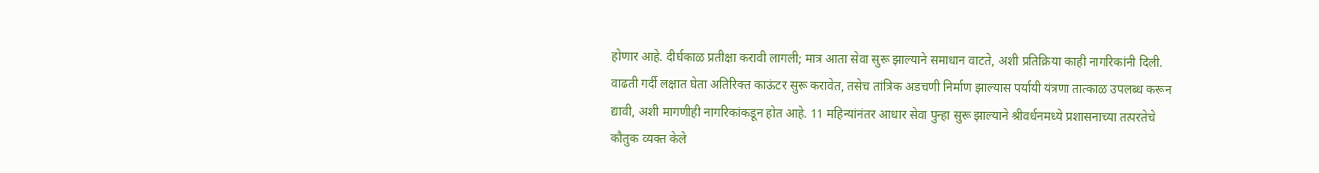होणार आहे. दीर्घकाळ प्रतीक्षा करावी लागली; मात्र आता सेवा सुरू झाल्याने समाधान वाटते, अशी प्रतिक्रिया काही नागरिकांनी दिली. वाढती गर्दी लक्षात घेता अतिरिक्त काऊंटर सुरू करावेत, तसेच तांत्रिक अडचणी निर्माण झाल्यास पर्यायी यंत्रणा तात्काळ उपलब्ध करून द्यावी, अशी मागणीही नागरिकांकडून होत आहे. 11 महिन्यांनंतर आधार सेवा पुन्हा सुरू झाल्याने श्रीवर्धनमध्ये प्रशासनाच्या तत्परतेचे कौतुक व्यक्त केले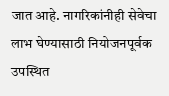जात आहे. नागरिकांनीही सेवेचा लाभ घेण्यासाठी नियोजनपूर्वक उपस्थित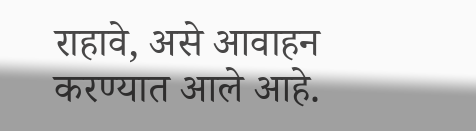राहावे, असे आवाहन करण्यात आले आहे.